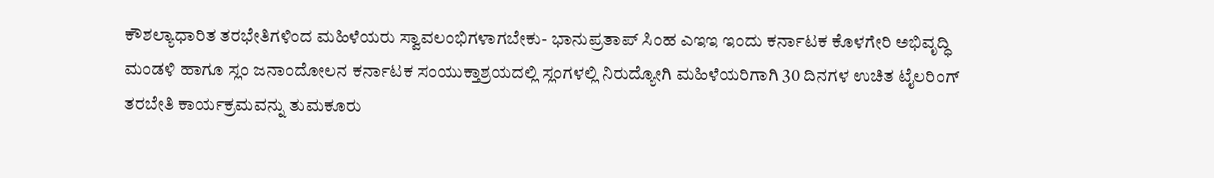ಕೌಶಲ್ಯಾಧಾರಿತ ತರಭೇತಿಗಳಿಂದ ಮಹಿಳೆಯರು ಸ್ವಾವಲಂಭಿಗಳಾಗಬೇಕು- ಭಾನುಪ್ರತಾಪ್ ಸಿಂಹ ಎಇಇ ಇಂದು ಕರ್ನಾಟಕ ಕೊಳಗೇರಿ ಅಭಿವೃದ್ಧಿ ಮಂಡಳಿ ಹಾಗೂ ಸ್ಲಂ ಜನಾಂದೋಲನ ಕರ್ನಾಟಕ ಸಂಯುಕ್ತಾಶ್ರಯದಲ್ಲಿ ಸ್ಲಂಗಳಲ್ಲಿ ನಿರುದ್ಯೋಗಿ ಮಹಿಳೆಯರಿಗಾಗಿ 30 ದಿನಗಳ ಉಚಿತ ಟೈಲರಿಂಗ್ ತರಬೇತಿ ಕಾರ್ಯಕ್ರಮವನ್ನು ತುಮಕೂರು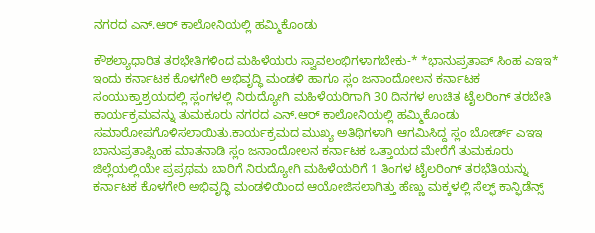ನಗರದ ಎನ್.ಆರ್ ಕಾಲೋನಿಯಲ್ಲಿ ಹಮ್ಮಿಕೊಂಡು

ಕೌಶಲ್ಯಾಧಾರಿತ ತರಭೇತಿಗಳಿಂದ ಮಹಿಳೆಯರು ಸ್ವಾವಲಂಭಿಗಳಾಗಬೇಕು-* *ಭಾನುಪ್ರತಾಪ್ ಸಿಂಹ ಎಇಇ* ಇಂದು ಕರ್ನಾಟಕ ಕೊಳಗೇರಿ ಅಭಿವೃದ್ಧಿ ಮಂಡಳಿ ಹಾಗೂ ಸ್ಲಂ ಜನಾಂದೋಲನ ಕರ್ನಾಟಕ ಸಂಯುಕ್ತಾಶ್ರಯದಲ್ಲಿ ಸ್ಲಂಗಳಲ್ಲಿ ನಿರುದ್ಯೋಗಿ ಮಹಿಳೆಯರಿಗಾಗಿ 30 ದಿನಗಳ ಉಚಿತ ಟೈಲರಿಂಗ್ ತರಬೇತಿ ಕಾರ್ಯಕ್ರಮವನ್ನು ತುಮಕೂರು ನಗರದ ಎನ್.ಆರ್ ಕಾಲೋನಿಯಲ್ಲಿ ಹಮ್ಮಿಕೊಂಡು ಸಮಾರೋಪಗೊಳಿಸಲಾಯಿತು.ಕಾರ್ಯಕ್ರಮದ ಮುಖ್ಯ ಅತಿಥಿಗಳಾಗಿ ಆಗಮಿಸಿದ್ದ ಸ್ಲಂ ಬೋರ್ಡ್ ಎಇಇ ಬಾನುಪ್ರತಾಪ್ಸಿಂಹ ಮಾತನಾಡಿ ಸ್ಲಂ ಜನಾಂದೋಲನ ಕರ್ನಾಟಕ ಒತ್ತಾಯದ ಮೇರೆಗೆ ತುಮಕೂರು ಜಿಲ್ಲೆಯಲ್ಲಿಯೇ ಪ್ರಪ್ರಥಮ ಬಾರಿಗೆ ನಿರುದ್ಯೋಗಿ ಮಹಿಳೆಯರಿಗೆ 1 ತಿಂಗಳ ಟೈಲರಿಂಗ್ ತರಭೆತಿಯನ್ನು ಕರ್ನಾಟಕ ಕೊಳಗೇರಿ ಅಭಿವೃದ್ಧಿ ಮಂಡಳಿಯಿಂದ ಆಯೋಜಿಸಲಾಗಿತ್ತು ಹೆಣ್ಣು ಮಕ್ಕಳಲ್ಲಿ ಸೆಲ್ಫ್ ಕಾನ್ಫಿಡೆನ್ಸ್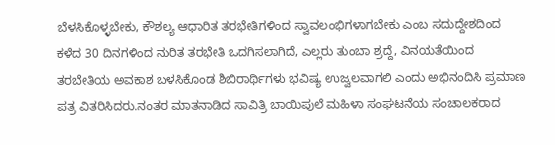ಬೆಳಸಿಕೊಳ್ಳಬೇಕು, ಕೌಶಲ್ಯ ಆಧಾರಿತ ತರಭೇತಿಗಳಿಂದ ಸ್ವಾವಲಂಭಿಗಳಾಗಬೇಕು ಎಂಬ ಸದುದ್ದೇಶದಿಂದ ಕಳೆದ 30 ದಿನಗಳಿಂದ ನುರಿತ ತರಭೇತಿ ಒದಗಿಸಲಾಗಿದೆ, ಎಲ್ಲರು ತುಂಬಾ ಶ್ರದ್ದೆ, ವಿನಯತೆಯಿಂದ ತರಬೇತಿಯ ಅವಕಾಶ ಬಳಸಿಕೊಂಡ ಶಿಬಿರಾರ್ಥಿಗಳು ಭವಿಷ್ಯ ಉಜ್ವಲವಾಗಲಿ ಎಂದು ಅಭಿನಂದಿಸಿ ಪ್ರಮಾಣ ಪತ್ರ ವಿತರಿಸಿದರು.ನಂತರ ಮಾತನಾಡಿದ ಸಾವಿತ್ರಿ ಬಾಯಿಪುಲೆ ಮಹಿಳಾ ಸಂಘಟನೆಯ ಸಂಚಾಲಕರಾದ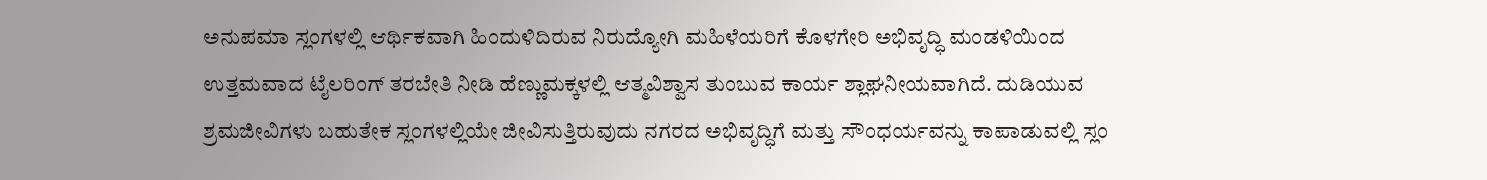ಅನುಪಮಾ ಸ್ಲಂಗಳಲ್ಲಿ ಆರ್ಥಿಕವಾಗಿ ಹಿಂದುಳಿದಿರುವ ನಿರುದ್ಯೋಗಿ ಮಹಿಳೆಯರಿಗೆ ಕೊಳಗೇರಿ ಅಭಿವೃದ್ಧಿ ಮಂಡಳಿಯಿಂದ ಉತ್ತಮವಾದ ಟೈಲರಿಂಗ್ ತರಬೇತಿ ನೀಡಿ ಹೆಣ್ಣುಮಕ್ಕಳಲ್ಲಿ ಆತ್ಮವಿಶ್ವಾಸ ತುಂಬುವ ಕಾರ್ಯ ಶ್ಲಾಘನೀಯವಾಗಿದೆ. ದುಡಿಯುವ ಶ್ರಮಜೀವಿಗಳು ಬಹುತೇಕ ಸ್ಲಂಗಳಲ್ಲಿಯೇ ಜೀವಿಸುತ್ತಿರುವುದು ನಗರದ ಅಭಿವೃದ್ಧಿಗೆ ಮತ್ತು ಸೌಂಧರ್ಯವನ್ನು ಕಾಪಾಡುವಲ್ಲಿ ಸ್ಲಂ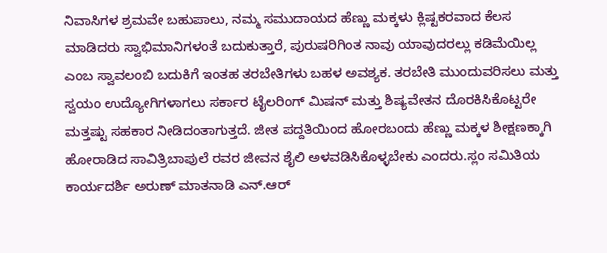ನಿವಾಸಿಗಳ ಶ್ರಮವೇ ಬಹುಪಾಲು, ನಮ್ಮ ಸಮುದಾಯದ ಹೆಣ್ಣು ಮಕ್ಕಳು ಕ್ಲಿಷ್ಟಕರವಾದ ಕೆಲಸ ಮಾಡಿದರು ಸ್ವಾಭಿಮಾನಿಗಳಂತೆ ಬದುಕುತ್ತಾರೆ, ಪುರುಷರಿಗಿಂತ ನಾವು ಯಾವುದರಲ್ಲು ಕಡಿಮೆಯಿಲ್ಲ ಎಂಬ ಸ್ವಾವಲಂಬಿ ಬದುಕಿಗೆ ಇಂತಹ ತರಬೇತಿಗಳು ಬಹಳ ಅವಶ್ಯಕ. ತರಬೇತಿ ಮುಂದುವರಿಸಲು ಮತ್ತು ಸ್ವಯಂ ಉದ್ಯೋಗಿಗಳಾಗಲು ಸರ್ಕಾರ ಟೈಲರಿಂಗ್ ಮಿಷನ್ ಮತ್ತು ಶಿಷ್ಯವೇತನ ದೊರಕಿಸಿಕೊಟ್ಟರೇ ಮತ್ತಷ್ಟು ಸಹಕಾರ ನೀಡಿದಂತಾಗುತ್ತದೆ. ಜೀತ ಪದ್ದತಿಯಿಂದ ಹೋರಬಂದು ಹೆಣ್ಣು ಮಕ್ಕಳ ಶೀಕ್ಷಣಕ್ಕಾಗಿ ಹೋರಾಡಿದ ಸಾವಿತ್ರಿಬಾಪುಲೆ ರವರ ಜೀವನ ಶೈಲಿ ಅಳವಡಿಸಿಕೊಳ್ಳಬೇಕು ಎಂದರು.ಸ್ಲಂ ಸಮಿತಿಯ ಕಾರ್ಯದರ್ಶಿ ಅರುಣ್ ಮಾತನಾಡಿ ಎನ್.ಆರ್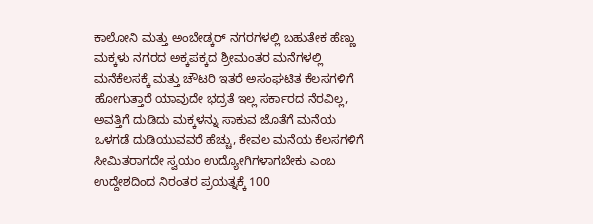ಕಾಲೋನಿ ಮತ್ತು ಅಂಬೇಡ್ಕರ್ ನಗರಗಳಲ್ಲಿ ಬಹುತೇಕ ಹೆಣ್ಣು ಮಕ್ಕಳು ನಗರದ ಅಕ್ಕಪಕ್ಕದ ಶ್ರೀಮಂತರ ಮನೆಗಳಲ್ಲಿ ಮನೆಕೆಲಸಕ್ಕೆ ಮತ್ತು ಚೌಟರಿ ಇತರೆ ಅಸಂಘಟಿತ ಕೆಲಸಗಳಿಗೆ ಹೋಗುತ್ತಾರೆ ಯಾವುದೇ ಭದ್ರತೆ ಇಲ್ಲ ಸರ್ಕಾರದ ನೆರವಿಲ್ಲ, ಅವತ್ತಿಗೆ ದುಡಿದು ಮಕ್ಕಳನ್ನು ಸಾಕುವ ಜೊತೆಗೆ ಮನೆಯ ಒಳಗಡೆ ದುಡಿಯುವವರೆ ಹೆಚ್ಚು, ಕೇವಲ ಮನೆಯ ಕೆಲಸಗಳಿಗೆ ಸೀಮಿತರಾಗದೇ ಸ್ವಯಂ ಉದ್ಯೋಗಿಗಳಾಗಬೇಕು ಎಂಬ ಉದ್ದೇಶದಿಂದ ನಿರಂತರ ಪ್ರಯತ್ನಕ್ಕೆ 100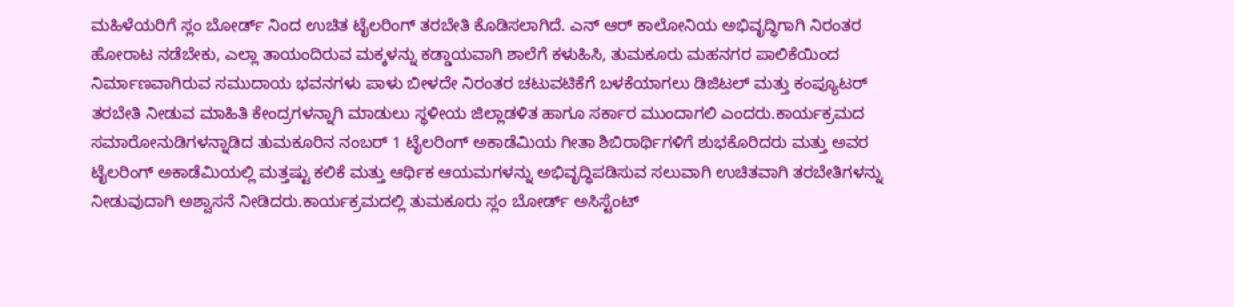ಮಹಿಳೆಯರಿಗೆ ಸ್ಲಂ ಬೋರ್ಡ್ ನಿಂದ ಉಚಿತ ಟೈಲರಿಂಗ್ ತರಬೇತಿ ಕೊಡಿಸಲಾಗಿದೆ. ಎನ್ ಆರ್ ಕಾಲೋನಿಯ ಅಭಿವೃದ್ಧಿಗಾಗಿ ನಿರಂತರ ಹೋರಾಟ ನಡೆಬೇಕು, ಎಲ್ಲಾ ತಾಯಂದಿರುವ ಮಕ್ಕಳನ್ನು ಕಡ್ಡಾಯವಾಗಿ ಶಾಲೆಗೆ ಕಳುಹಿಸಿ, ತುಮಕೂರು ಮಹನಗರ ಪಾಲಿಕೆಯಿಂದ ನಿರ್ಮಾಣವಾಗಿರುವ ಸಮುದಾಯ ಭವನಗಳು ಪಾಳು ಬೀಳದೇ ನಿರಂತರ ಚಟುವಟಿಕೆಗೆ ಬಳಕೆಯಾಗಲು ಡಿಜಿಟಲ್ ಮತ್ತು ಕಂಪ್ಯೂಟರ್ ತರಬೇತಿ ನೀಡುವ ಮಾಹಿತಿ ಕೇಂದ್ರಗಳನ್ನಾಗಿ ಮಾಡುಲು ಸ್ಥಳೀಯ ಜಿಲ್ಲಾಡಳಿತ ಹಾಗೂ ಸರ್ಕಾರ ಮುಂದಾಗಲಿ ಎಂದರು.ಕಾರ್ಯಕ್ರಮದ ಸಮಾರೋನುಡಿಗಳನ್ನಾಡಿದ ತುಮಕೂರಿನ ನಂಬರ್ 1 ಟೈಲರಿಂಗ್ ಅಕಾಡೆಮಿಯ ಗೀತಾ ಶಿಬಿರಾರ್ಥಿಗಳಿಗೆ ಶುಭಕೊರಿದರು ಮತ್ತು ಅವರ ಟೈಲರಿಂಗ್ ಅಕಾಡೆಮಿಯಲ್ಲಿ ಮತ್ತಷ್ಟು ಕಲಿಕೆ ಮತ್ತು ಆರ್ಥಿಕ ಆಯಮಗಳನ್ನು ಅಭಿವೃದ್ಧಿಪಡಿಸುವ ಸಲುವಾಗಿ ಉಚಿತವಾಗಿ ತರಬೇತಿಗಳನ್ನು ನೀಡುವುದಾಗಿ ಅಶ್ವಾಸನೆ ನೀಡಿದರು.ಕಾರ್ಯಕ್ರಮದಲ್ಲಿ ತುಮಕೂರು ಸ್ಲಂ ಬೋರ್ಡ್ ಅಸಿಸ್ಟೆಂಟ್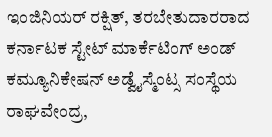ಇಂಜಿನಿಯರ್ ರಕ್ಷಿತ್, ತರಬೇತುದಾರರಾದ ಕರ್ನಾಟಕ ಸ್ಟೇಟ್ ಮಾರ್ಕೆಟಿಂಗ್ ಅಂಡ್ ಕಮ್ಯೂನಿಕೇಷನ್ ಅಡ್ವೈಸ್ಮೆಂಟ್ಸ ಸಂಸ್ಥೆಯ ರಾಘವೇಂದ್ರ,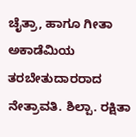ಚೈತ್ರಾ, ಹಾಗೂ ಗೀತಾ ಅಕಾಡೆಮಿಯ ತರಬೇತುದಾರರಾದ ನೇತ್ರಾವತಿ. ಶಿಲ್ಪಾ. ರಕ್ಷಿತಾ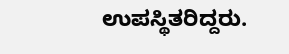ಉಪಸ್ಥಿತರಿದ್ದರು.